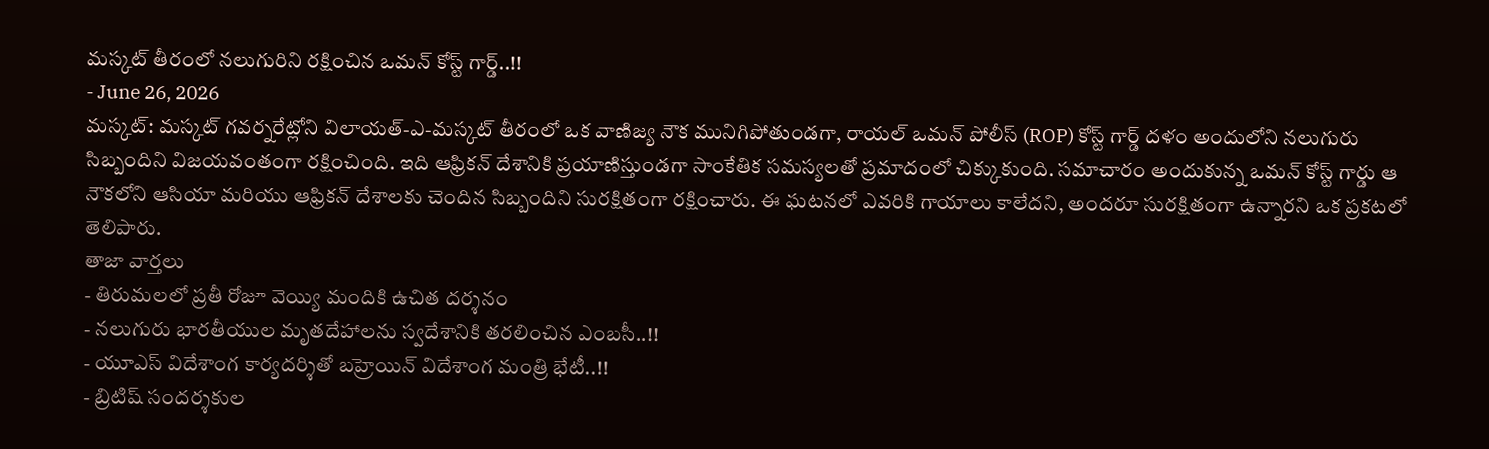మస్కట్ తీరంలో నలుగురిని రక్షించిన ఒమన్ కోస్ట్ గార్డ్..!!
- June 26, 2026
మస్కట్: మస్కట్ గవర్నరేట్లోని విలాయత్-ఎ-మస్కట్ తీరంలో ఒక వాణిజ్య నౌక మునిగిపోతుండగా, రాయల్ ఒమన్ పోలీస్ (ROP) కోస్ట్ గార్డ్ దళం అందులోని నలుగురు సిబ్బందిని విజయవంతంగా రక్షించింది. ఇది ఆఫ్రికన్ దేశానికి ప్రయాణిస్తుండగా సాంకేతిక సమస్యలతో ప్రమాదంలో చిక్కుకుంది. సమాచారం అందుకున్న ఒమన్ కోస్ట్ గార్డు ఆ నౌకలోని ఆసియా మరియు ఆఫ్రికన్ దేశాలకు చెందిన సిబ్బందిని సురక్షితంగా రక్షించారు. ఈ ఘటనలో ఎవరికి గాయాలు కాలేదని, అందరూ సురక్షితంగా ఉన్నారని ఒక ప్రకటలో తెలిపారు.
తాజా వార్తలు
- తిరుమలలో ప్రతీ రోజూ వెయ్యి మందికి ఉచిత దర్శనం
- నలుగురు భారతీయుల మృతదేహాలను స్వదేశానికి తరలించిన ఎంబసీ..!!
- యూఎస్ విదేశాంగ కార్యదర్శితో బహ్రెయిన్ విదేశాంగ మంత్రి భేటీ..!!
- బ్రిటిష్ సందర్శకుల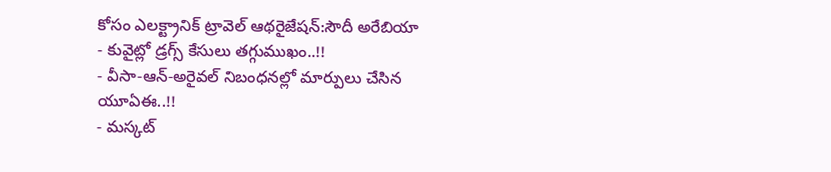కోసం ఎలక్ట్రానిక్ ట్రావెల్ ఆథరైజేషన్:సౌదీ అరేబియా
- కువైట్లో డ్రగ్స్ కేసులు తగ్గుముఖం..!!
- వీసా-ఆన్-అరైవల్ నిబంధనల్లో మార్పులు చేసిన యూఏఈ..!!
- మస్కట్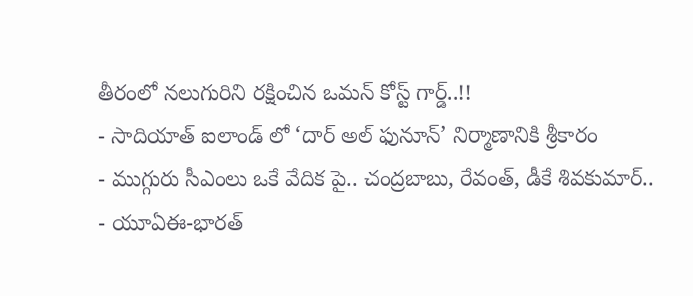తీరంలో నలుగురిని రక్షించిన ఒమన్ కోస్ట్ గార్డ్..!!
- సాదియాత్ ఐలాండ్ లో ‘దార్ అల్ ఫునూన్’ నిర్మాణానికి శ్రీకారం
- ముగ్గురు సీఎంలు ఒకే వేదిక పై.. చంద్రబాబు, రేవంత్, డీకే శివకుమార్..
- యూఏఈ-భారత్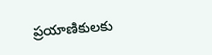ప్రయాణికులకు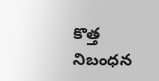కొత్త నిబంధన